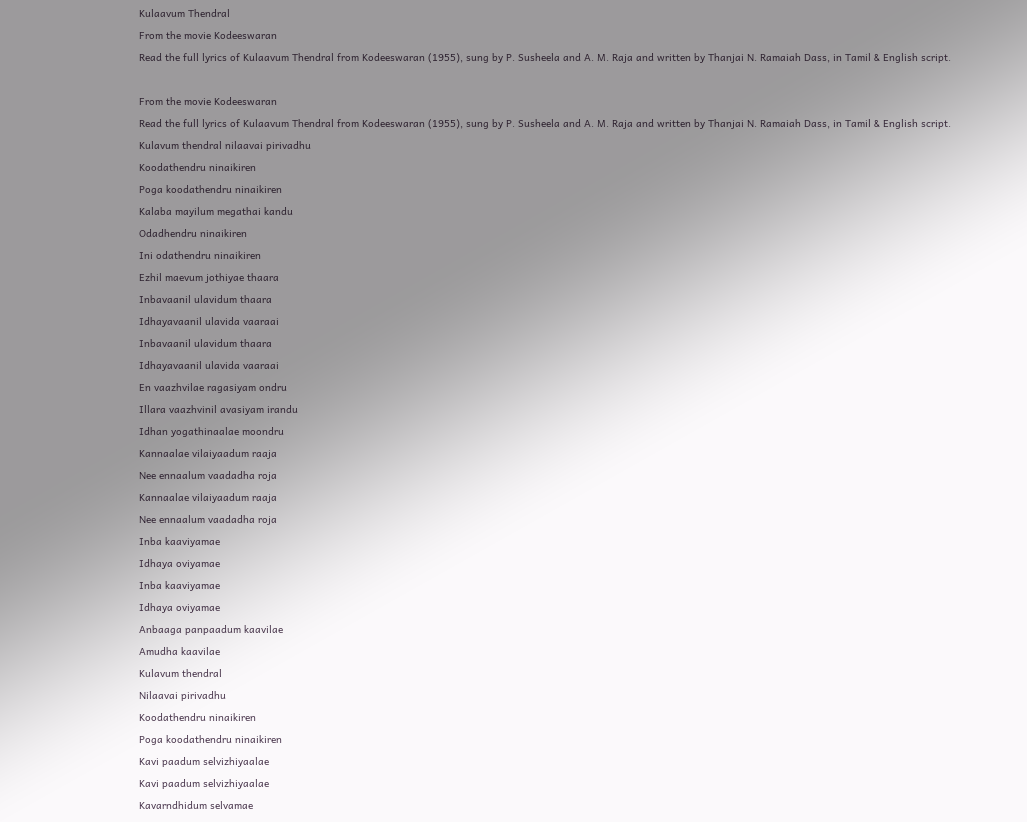Kulaavum Thendral
From the movie Kodeeswaran
Read the full lyrics of Kulaavum Thendral from Kodeeswaran (1955), sung by P. Susheela and A. M. Raja and written by Thanjai N. Ramaiah Dass, in Tamil & English script.

From the movie Kodeeswaran
Read the full lyrics of Kulaavum Thendral from Kodeeswaran (1955), sung by P. Susheela and A. M. Raja and written by Thanjai N. Ramaiah Dass, in Tamil & English script.
Kulavum thendral nilaavai pirivadhu
Koodathendru ninaikiren
Poga koodathendru ninaikiren
Kalaba mayilum megathai kandu
Odadhendru ninaikiren
Ini odathendru ninaikiren
Ezhil maevum jothiyae thaara
Inbavaanil ulavidum thaara
Idhayavaanil ulavida vaaraai
Inbavaanil ulavidum thaara
Idhayavaanil ulavida vaaraai
En vaazhvilae ragasiyam ondru
Illara vaazhvinil avasiyam irandu
Idhan yogathinaalae moondru
Kannaalae vilaiyaadum raaja
Nee ennaalum vaadadha roja
Kannaalae vilaiyaadum raaja
Nee ennaalum vaadadha roja
Inba kaaviyamae
Idhaya oviyamae
Inba kaaviyamae
Idhaya oviyamae
Anbaaga panpaadum kaavilae
Amudha kaavilae
Kulavum thendral
Nilaavai pirivadhu
Koodathendru ninaikiren
Poga koodathendru ninaikiren
Kavi paadum selvizhiyaalae
Kavi paadum selvizhiyaalae
Kavarndhidum selvamae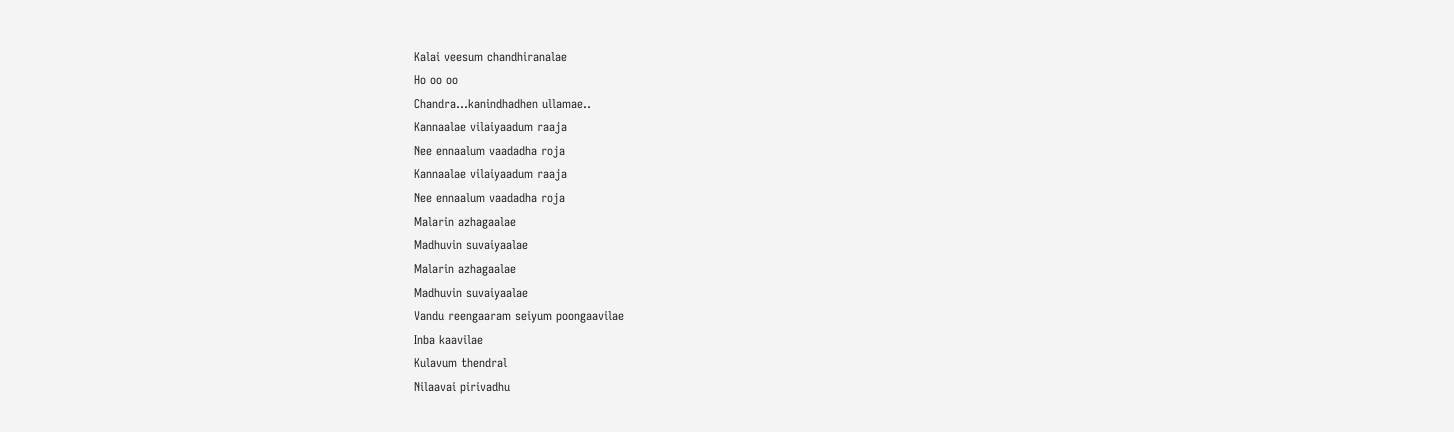Kalai veesum chandhiranalae
Ho oo oo
Chandra…kanindhadhen ullamae..
Kannaalae vilaiyaadum raaja
Nee ennaalum vaadadha roja
Kannaalae vilaiyaadum raaja
Nee ennaalum vaadadha roja
Malarin azhagaalae
Madhuvin suvaiyaalae
Malarin azhagaalae
Madhuvin suvaiyaalae
Vandu reengaaram seiyum poongaavilae
Inba kaavilae
Kulavum thendral
Nilaavai pirivadhu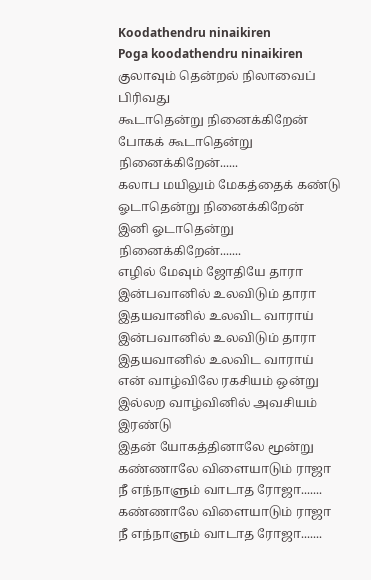Koodathendru ninaikiren
Poga koodathendru ninaikiren
குலாவும் தென்றல் நிலாவைப் பிரிவது
கூடாதென்று நினைக்கிறேன்
போகக் கூடாதென்று நினைக்கிறேன்......
கலாப மயிலும் மேகத்தைக் கண்டு
ஓடாதென்று நினைக்கிறேன்
இனி ஓடாதென்று நினைக்கிறேன்.......
எழில் மேவும் ஜோதியே தாரா
இன்பவானில் உலவிடும் தாரா
இதயவானில் உலவிட வாராய்
இன்பவானில் உலவிடும் தாரா
இதயவானில் உலவிட வாராய்
என் வாழ்விலே ரகசியம் ஒன்று
இல்லற வாழ்வினில் அவசியம் இரண்டு
இதன் யோகத்தினாலே மூன்று
கண்ணாலே விளையாடும் ராஜா
நீ எந்நாளும் வாடாத ரோஜா.......
கண்ணாலே விளையாடும் ராஜா
நீ எந்நாளும் வாடாத ரோஜா.......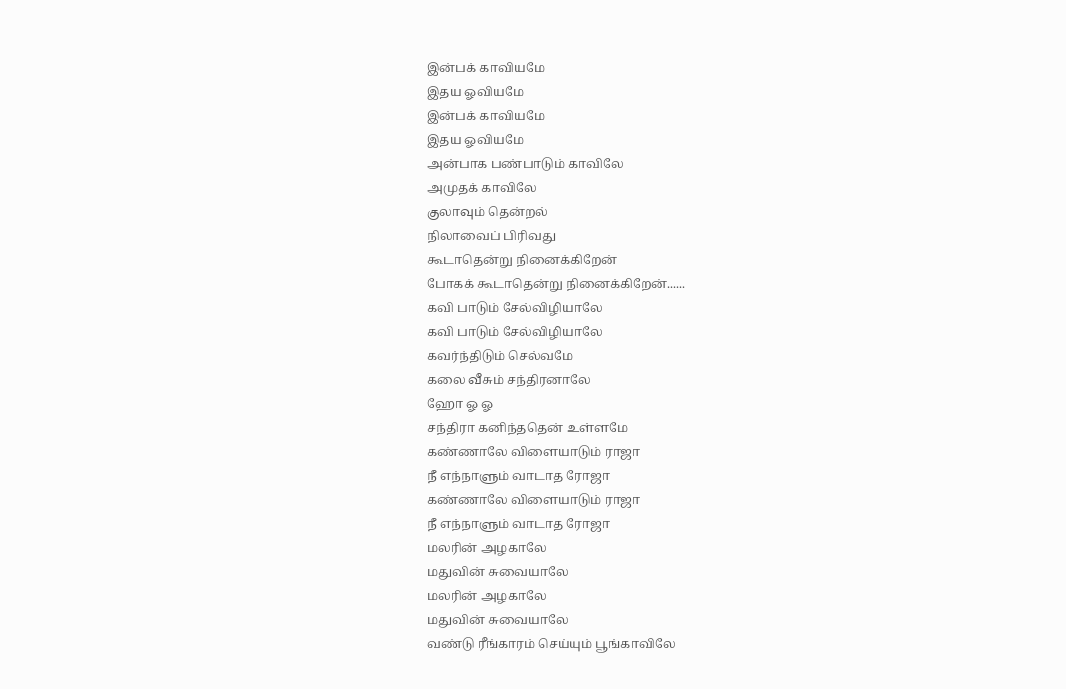இன்பக் காவியமே
இதய ஓவியமே
இன்பக் காவியமே
இதய ஓவியமே
அன்பாக பண்பாடும் காவிலே
அமுதக் காவிலே
குலாவும் தென்றல்
நிலாவைப் பிரிவது
கூடாதென்று நினைக்கிறேன்
போகக் கூடாதென்று நினைக்கிறேன்......
கவி பாடும் சேல்விழியாலே
கவி பாடும் சேல்விழியாலே
கவர்ந்திடும் செல்வமே
கலை வீசும் சந்திரனாலே
ஹோ ஓ ஓ
சந்திரா கனிந்ததென் உள்ளமே
கண்ணாலே விளையாடும் ராஜா
நீ எந்நாளும் வாடாத ரோஜா
கண்ணாலே விளையாடும் ராஜா
நீ எந்நாளும் வாடாத ரோஜா
மலரின் அழகாலே
மதுவின் சுவையாலே
மலரின் அழகாலே
மதுவின் சுவையாலே
வண்டு ரீங்காரம் செய்யும் பூங்காவிலே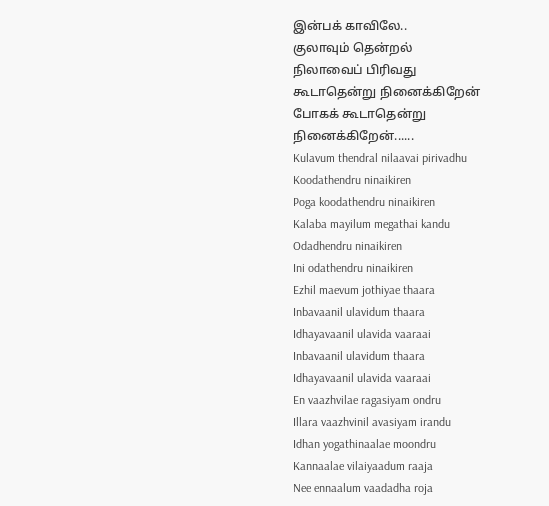இன்பக் காவிலே..
குலாவும் தென்றல்
நிலாவைப் பிரிவது
கூடாதென்று நினைக்கிறேன்
போகக் கூடாதென்று நினைக்கிறேன்......
Kulavum thendral nilaavai pirivadhu
Koodathendru ninaikiren
Poga koodathendru ninaikiren
Kalaba mayilum megathai kandu
Odadhendru ninaikiren
Ini odathendru ninaikiren
Ezhil maevum jothiyae thaara
Inbavaanil ulavidum thaara
Idhayavaanil ulavida vaaraai
Inbavaanil ulavidum thaara
Idhayavaanil ulavida vaaraai
En vaazhvilae ragasiyam ondru
Illara vaazhvinil avasiyam irandu
Idhan yogathinaalae moondru
Kannaalae vilaiyaadum raaja
Nee ennaalum vaadadha roja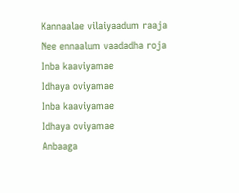Kannaalae vilaiyaadum raaja
Nee ennaalum vaadadha roja
Inba kaaviyamae
Idhaya oviyamae
Inba kaaviyamae
Idhaya oviyamae
Anbaaga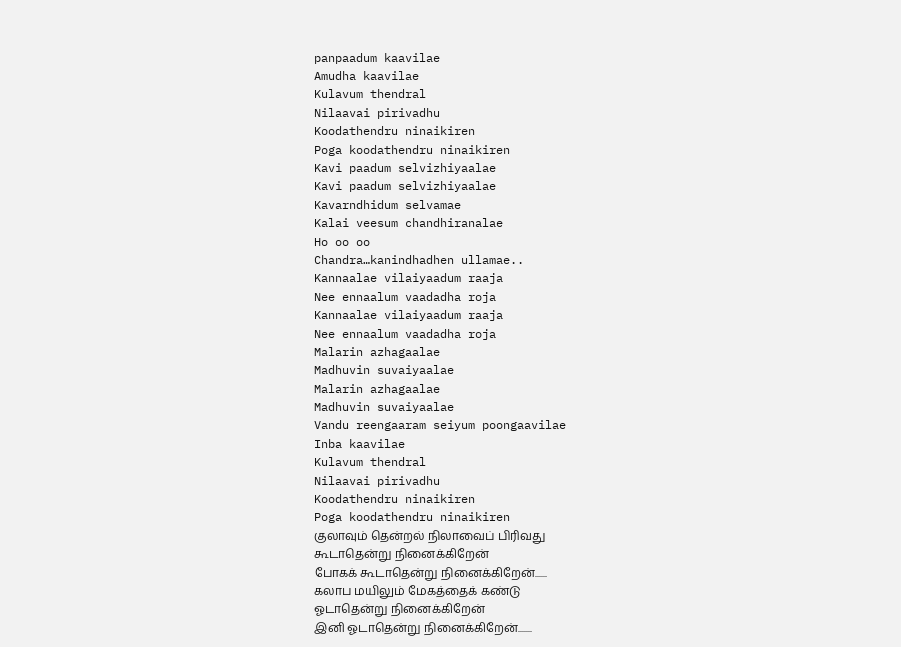panpaadum kaavilae
Amudha kaavilae
Kulavum thendral
Nilaavai pirivadhu
Koodathendru ninaikiren
Poga koodathendru ninaikiren
Kavi paadum selvizhiyaalae
Kavi paadum selvizhiyaalae
Kavarndhidum selvamae
Kalai veesum chandhiranalae
Ho oo oo
Chandra…kanindhadhen ullamae..
Kannaalae vilaiyaadum raaja
Nee ennaalum vaadadha roja
Kannaalae vilaiyaadum raaja
Nee ennaalum vaadadha roja
Malarin azhagaalae
Madhuvin suvaiyaalae
Malarin azhagaalae
Madhuvin suvaiyaalae
Vandu reengaaram seiyum poongaavilae
Inba kaavilae
Kulavum thendral
Nilaavai pirivadhu
Koodathendru ninaikiren
Poga koodathendru ninaikiren
குலாவும் தென்றல் நிலாவைப் பிரிவது
கூடாதென்று நினைக்கிறேன்
போகக் கூடாதென்று நினைக்கிறேன்......
கலாப மயிலும் மேகத்தைக் கண்டு
ஓடாதென்று நினைக்கிறேன்
இனி ஓடாதென்று நினைக்கிறேன்.......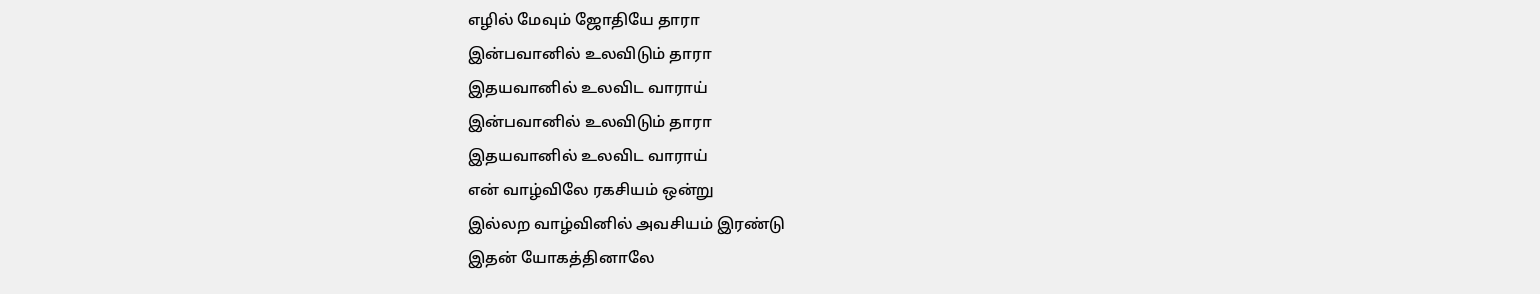எழில் மேவும் ஜோதியே தாரா
இன்பவானில் உலவிடும் தாரா
இதயவானில் உலவிட வாராய்
இன்பவானில் உலவிடும் தாரா
இதயவானில் உலவிட வாராய்
என் வாழ்விலே ரகசியம் ஒன்று
இல்லற வாழ்வினில் அவசியம் இரண்டு
இதன் யோகத்தினாலே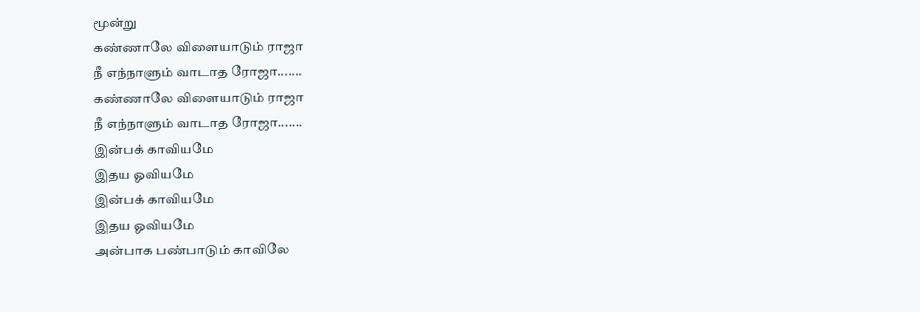மூன்று
கண்ணாலே விளையாடும் ராஜா
நீ எந்நாளும் வாடாத ரோஜா.......
கண்ணாலே விளையாடும் ராஜா
நீ எந்நாளும் வாடாத ரோஜா.......
இன்பக் காவியமே
இதய ஓவியமே
இன்பக் காவியமே
இதய ஓவியமே
அன்பாக பண்பாடும் காவிலே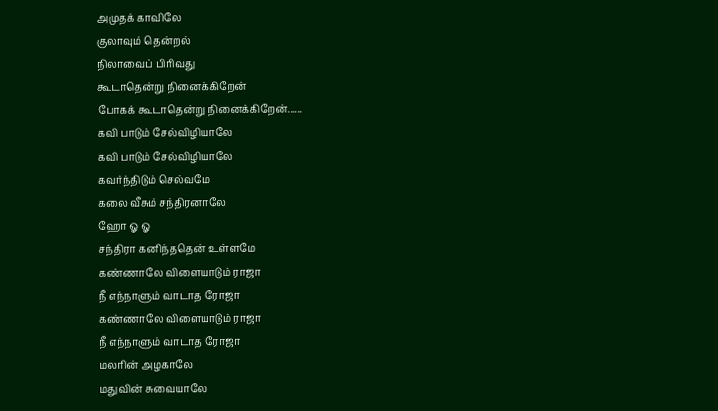அமுதக் காவிலே
குலாவும் தென்றல்
நிலாவைப் பிரிவது
கூடாதென்று நினைக்கிறேன்
போகக் கூடாதென்று நினைக்கிறேன்......
கவி பாடும் சேல்விழியாலே
கவி பாடும் சேல்விழியாலே
கவர்ந்திடும் செல்வமே
கலை வீசும் சந்திரனாலே
ஹோ ஓ ஓ
சந்திரா கனிந்ததென் உள்ளமே
கண்ணாலே விளையாடும் ராஜா
நீ எந்நாளும் வாடாத ரோஜா
கண்ணாலே விளையாடும் ராஜா
நீ எந்நாளும் வாடாத ரோஜா
மலரின் அழகாலே
மதுவின் சுவையாலே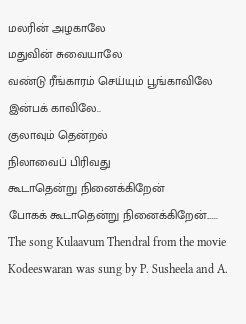மலரின் அழகாலே
மதுவின் சுவையாலே
வண்டு ரீங்காரம் செய்யும் பூங்காவிலே
இன்பக் காவிலே..
குலாவும் தென்றல்
நிலாவைப் பிரிவது
கூடாதென்று நினைக்கிறேன்
போகக் கூடாதென்று நினைக்கிறேன்......
The song Kulaavum Thendral from the movie Kodeeswaran was sung by P. Susheela and A.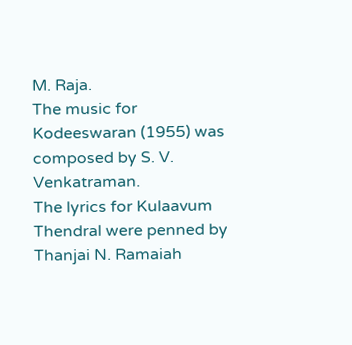M. Raja.
The music for Kodeeswaran (1955) was composed by S. V. Venkatraman.
The lyrics for Kulaavum Thendral were penned by Thanjai N. Ramaiah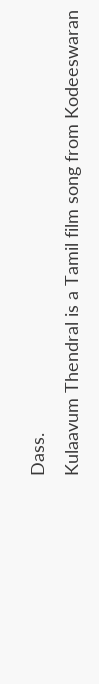Dass.
Kulaavum Thendral is a Tamil film song from Kodeeswaran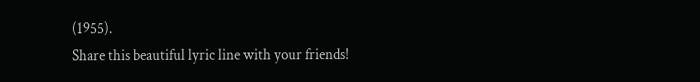(1955).
Share this beautiful lyric line with your friends!